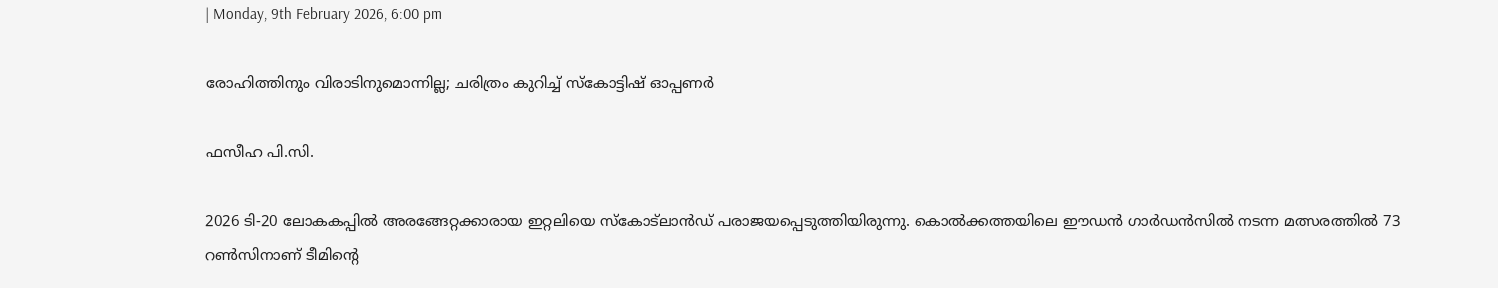| Monday, 9th February 2026, 6:00 pm

രോഹിത്തിനും വിരാടിനുമൊന്നില്ല; ചരിത്രം കുറിച്ച് സ്‌കോട്ടിഷ് ഓപ്പണര്‍

ഫസീഹ പി.സി.

2026 ടി-20 ലോകകപ്പില്‍ അരങ്ങേറ്റക്കാരായ ഇറ്റലിയെ സ്‌കോട്‌ലാന്‍ഡ് പരാജയപ്പെടുത്തിയിരുന്നു. കൊല്‍ക്കത്തയിലെ ഈഡന്‍ ഗാര്‍ഡന്‍സില്‍ നടന്ന മത്സരത്തില്‍ 73 റണ്‍സിനാണ് ടീമിന്റെ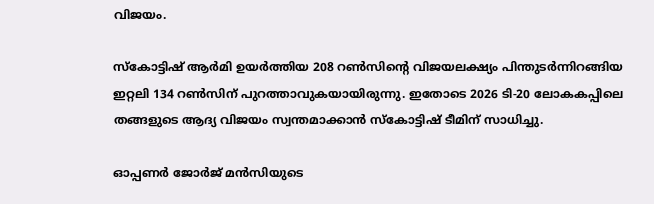വിജയം.

സ്‌കോട്ടിഷ് ആര്‍മി ഉയര്‍ത്തിയ 208 റണ്‍സിന്റെ വിജയലക്ഷ്യം പിന്തുടര്‍ന്നിറങ്ങിയ ഇറ്റലി 134 റണ്‍സിന് പുറത്താവുകയായിരുന്നു. ഇതോടെ 2026 ടി-20 ലോകകപ്പിലെ തങ്ങളുടെ ആദ്യ വിജയം സ്വന്തമാക്കാന്‍ സ്‌കോട്ടിഷ് ടീമിന് സാധിച്ചു.

ഓപ്പണര്‍ ജോര്‍ജ് മന്‍സിയുടെ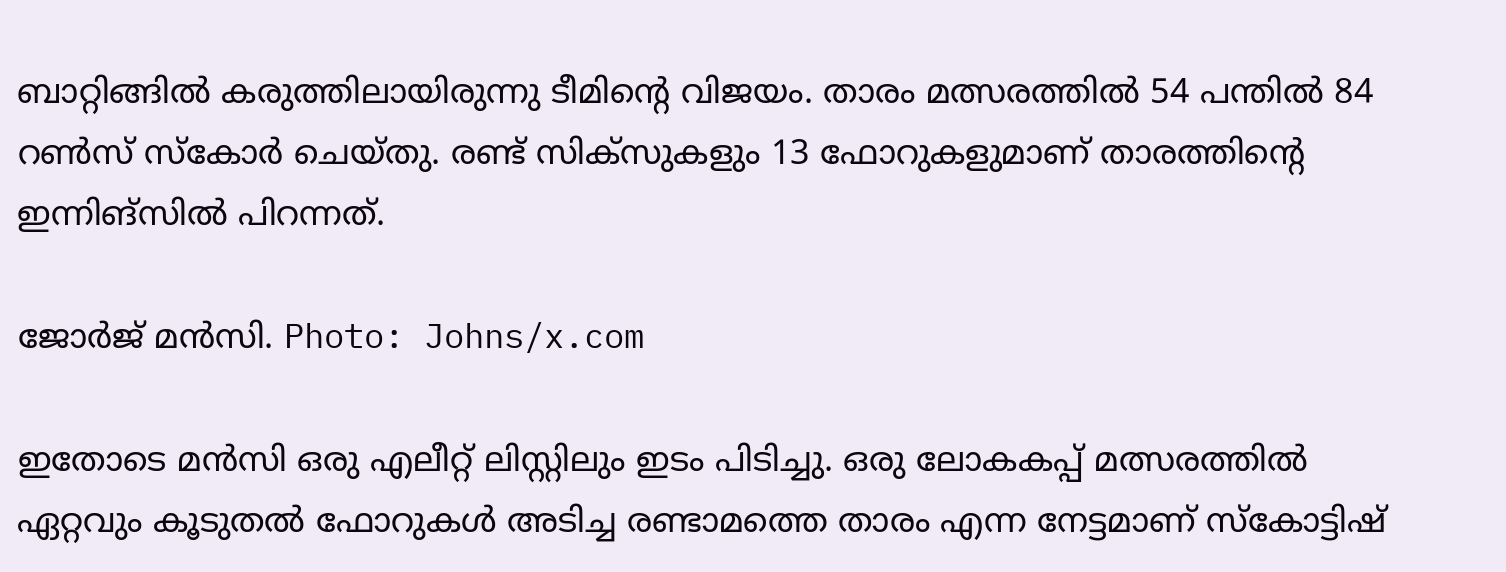ബാറ്റിങ്ങില്‍ കരുത്തിലായിരുന്നു ടീമിന്റെ വിജയം. താരം മത്സരത്തില്‍ 54 പന്തില്‍ 84 റണ്‍സ് സ്‌കോര്‍ ചെയ്തു. രണ്ട് സിക്‌സുകളും 13 ഫോറുകളുമാണ് താരത്തിന്റെ ഇന്നിങ്‌സില്‍ പിറന്നത്.

ജോര്‍ജ് മന്‍സി. Photo: Johns/x.com

ഇതോടെ മന്‍സി ഒരു എലീറ്റ് ലിസ്റ്റിലും ഇടം പിടിച്ചു. ഒരു ലോകകപ്പ് മത്സരത്തില്‍ ഏറ്റവും കൂടുതല്‍ ഫോറുകള്‍ അടിച്ച രണ്ടാമത്തെ താരം എന്ന നേട്ടമാണ് സ്‌കോട്ടിഷ്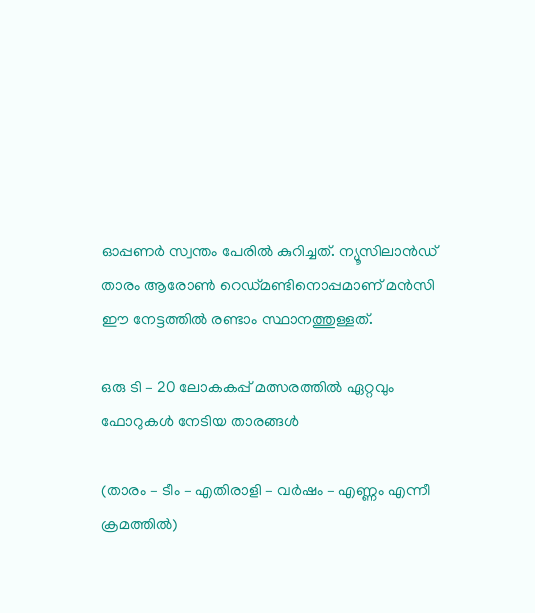ഓപ്പണര്‍ സ്വന്തം പേരില്‍ കുറിച്ചത്. ന്യൂസിലാന്‍ഡ് താരം ആരോണ്‍ റെഡ്മണ്ടിനൊപ്പമാണ് മന്‍സി ഈ നേട്ടത്തില്‍ രണ്ടാം സ്ഥാനത്തുള്ളത്.

ഒരു ടി – 20 ലോകകപ്പ് മത്സരത്തില്‍ ഏറ്റവും ഫോറുകള്‍ നേടിയ താരങ്ങള്‍

(താരം – ടീം – എതിരാളി – വര്‍ഷം – എണ്ണം എന്നീ ക്രമത്തില്‍)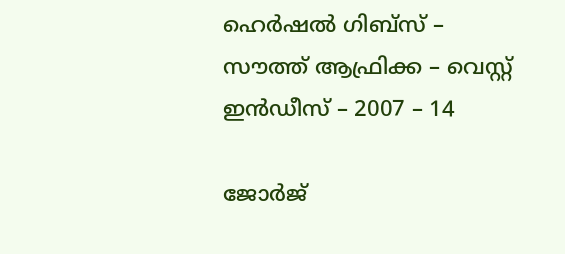ഹെര്‍ഷല്‍ ഗിബ്‌സ് – സൗത്ത് ആഫ്രിക്ക – വെസ്റ്റ് ഇന്‍ഡീസ് – 2007 – 14

ജോര്‍ജ്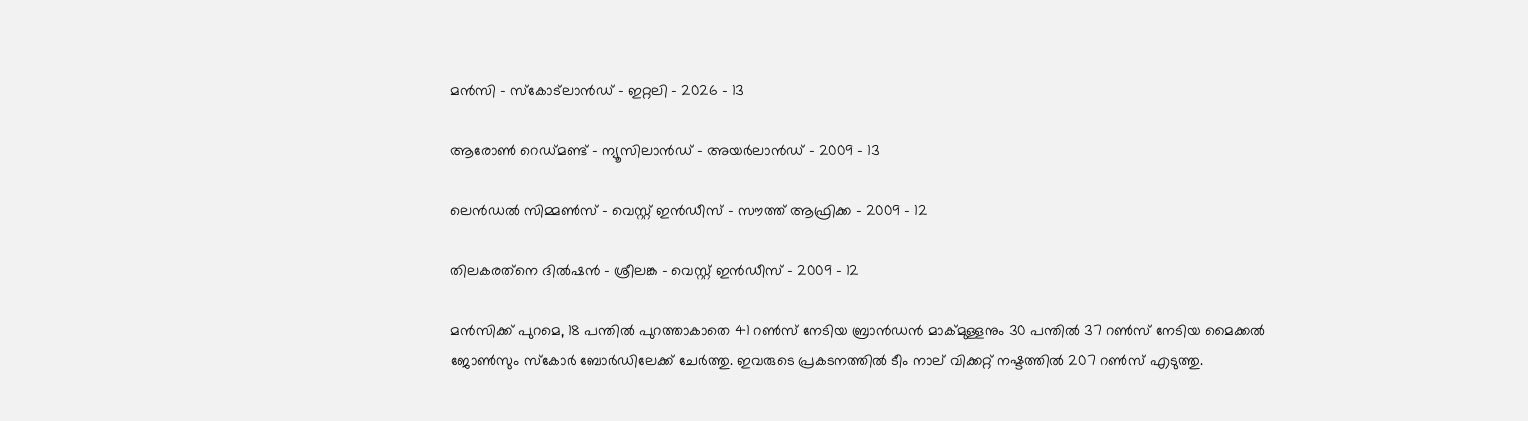മന്‍സി – സ്‌കോട്‌ലാന്‍ഡ് – ഇറ്റലി – 2026 – 13

ആരോണ്‍ റെഡ്മണ്ട് – ന്യൂസിലാന്‍ഡ് – അയര്‍ലാന്‍ഡ് – 2009 – 13

ലെന്‍ഡല്‍ സിമ്മണ്‍സ് – വെസ്റ്റ് ഇന്‍ഡീസ് – സൗത്ത് ആഫ്രിക്ക – 2009 – 12

തിലകരത്‌നെ ദില്‍ഷന്‍ – ശ്രീലങ്ക – വെസ്റ്റ് ഇന്‍ഡീസ് – 2009 – 12

മന്‍സിക്ക് പുറമെ, 18 പന്തില്‍ പുറത്താകാതെ 41 റണ്‍സ് നേടിയ ബ്രാന്‍ഡന്‍ മാക്മുള്ളനും 30 പന്തില്‍ 37 റണ്‍സ് നേടിയ മൈക്കല്‍ ജോണ്‍സും സ്‌കോര്‍ ബോര്‍ഡിലേക്ക് ചേര്‍ത്തു. ഇവരുടെ പ്രകടനത്തില്‍ ടീം നാല് വിക്കറ്റ് നഷ്ടത്തില്‍ 207 റണ്‍സ് എടുത്തു.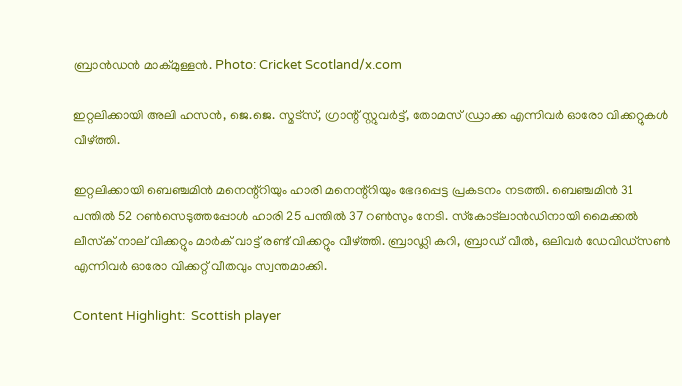ബ്രാന്‍ഡന്‍ മാക്മുള്ളന്‍. Photo: Cricket Scotland/x.com

ഇറ്റലിക്കായി അലി ഹസന്‍, ജെ.ജെ. സ്മട്‌സ്, ഗ്രാന്റ് സ്റ്റുവര്‍ട്ട്, തോമസ് ഡ്രാക്ക എന്നിവര്‍ ഓരോ വിക്കറ്റുകള്‍ വീഴ്ത്തി.

ഇറ്റലിക്കായി ബെഞ്ചമിന്‍ മനെന്റ്‌റിയും ഹാരി മനെന്റ്‌റിയും ഭേദപ്പെട്ട പ്രകടനം നടത്തി. ബെഞ്ചമിന്‍ 31 പന്തില്‍ 52 റണ്‍സെടുത്തപ്പോള്‍ ഹാരി 25 പന്തില്‍ 37 റണ്‍സും നേടി. സ്‌കോട്ലാന്‍ഡിനായി മൈക്കല്‍ ലീസ്‌ക് നാല് വിക്കറ്റും മാര്‍ക് വാട്ട് രണ്ട് വിക്കറ്റും വീഴ്ത്തി. ബ്രാഡ്ലി കറി, ബ്രാഡ് വീല്‍, ഒലിവര്‍ ഡേവിഡ്സണ്‍ എന്നിവര്‍ ഓരോ വിക്കറ്റ് വീതവും സ്വന്തമാക്കി.

Content Highlight:  Scottish player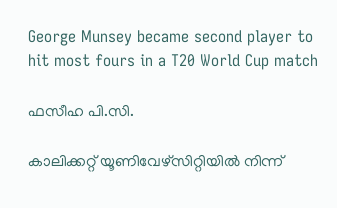George Munsey became second player to hit most fours in a T20 World Cup match

ഫസീഹ പി.സി.

കാലിക്കറ്റ് യൂണിവേഴ്‌സിറ്റിയില്‍ നിന്ന്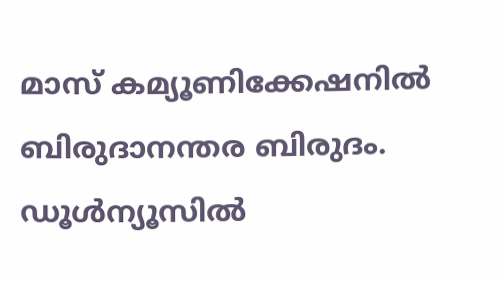മാസ് കമ്യൂണിക്കേഷനില്‍ ബിരുദാനന്തര ബിരുദം. ഡൂള്‍ന്യൂസില്‍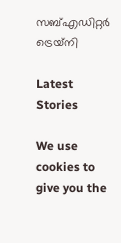സബ്എഡിറ്റര്‍ ട്രെയ്‌നി

Latest Stories

We use cookies to give you the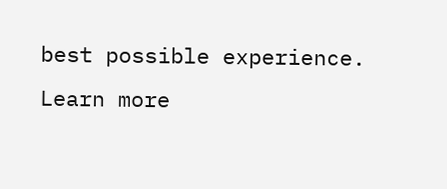best possible experience. Learn more